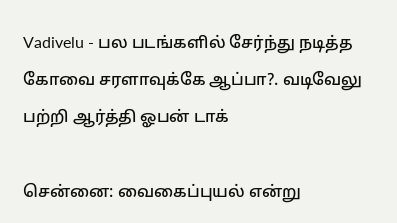Vadivelu - பல படங்களில் சேர்ந்து நடித்த கோவை சரளாவுக்கே ஆப்பா?. வடிவேலு பற்றி ஆர்த்தி ஓபன் டாக்

சென்னை: வைகைப்புயல் என்று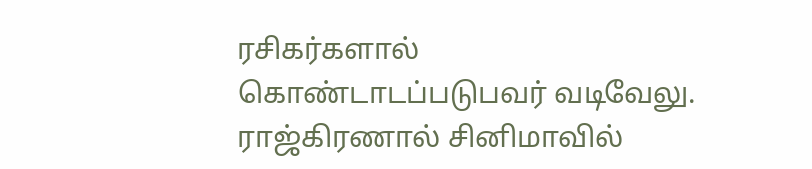ரசிகர்களால் கொண்டாடப்படுபவர் வடிவேலு. ராஜ்கிரணால் சினிமாவில்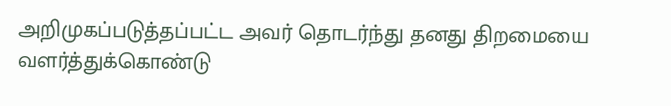அறிமுகப்படுத்தப்பட்ட அவர் தொடர்ந்து தனது திறமையை வளர்த்துக்கொண்டு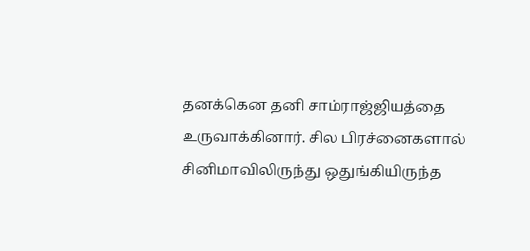தனக்கென தனி சாம்ராஜ்ஜியத்தை உருவாக்கினார். சில பிரச்னைகளால் சினிமாவிலிருந்து ஒதுங்கியிருந்த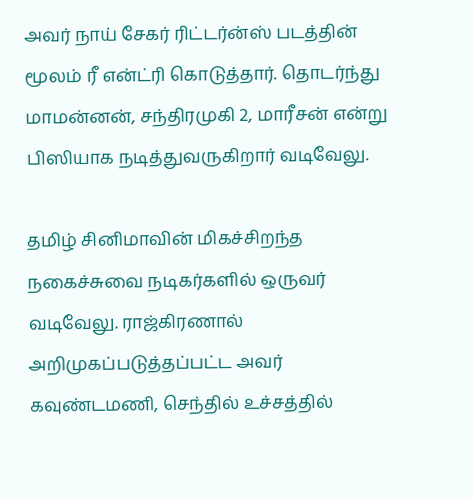அவர் நாய் சேகர் ரிட்டர்ன்ஸ் படத்தின் மூலம் ரீ என்ட்ரி கொடுத்தார். தொடர்ந்து மாமன்னன், சந்திரமுகி 2, மாரீசன் என்று பிஸியாக நடித்துவருகிறார் வடிவேலு.

தமிழ் சினிமாவின் மிகச்சிறந்த நகைச்சுவை நடிகர்களில் ஒருவர் வடிவேலு. ராஜ்கிரணால் அறிமுகப்படுத்தப்பட்ட அவர் கவுண்டமணி, செந்தில் உச்சத்தில்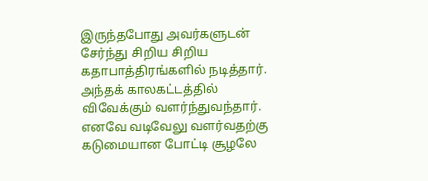இருந்தபோது அவர்களுடன் சேர்ந்து சிறிய சிறிய கதாபாத்திரங்களில் நடித்தார். அந்தக் காலகட்டத்தில் விவேக்கும் வளர்ந்துவந்தார். எனவே வடிவேலு வளர்வதற்கு கடுமையான போட்டி சூழலே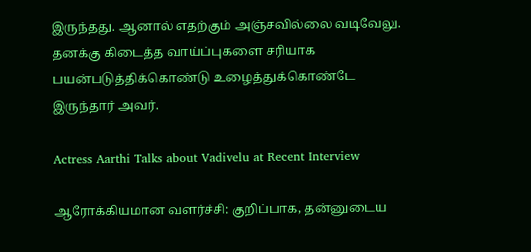இருந்தது. ஆனால் எதற்கும் அஞ்சவில்லை வடிவேலு. தனக்கு கிடைத்த வாய்ப்புகளை சரியாக பயன்படுத்திக்கொண்டு உழைத்துக்கொண்டே இருந்தார் அவர்.

Actress Aarthi Talks about Vadivelu at Recent Interview

ஆரோக்கியமான வளர்ச்சி: குறிப்பாக, தன்னுடைய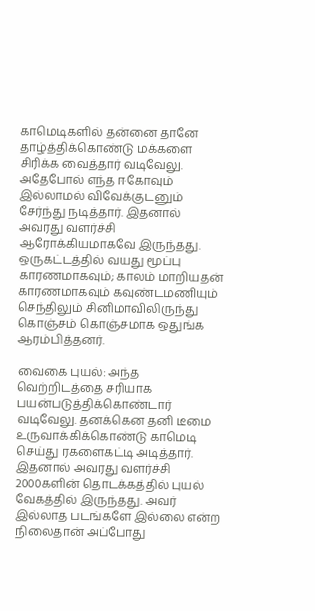காமெடிகளில் தன்னை தானே தாழ்த்திக்கொண்டு மக்களை சிரிக்க வைத்தார் வடிவேலு. அதேபோல் எந்த ஈகோவும் இல்லாமல் விவேக்குடனும் சேர்ந்து நடித்தார். இதனால் அவரது வளர்ச்சி ஆரோக்கியமாகவே இருந்தது. ஒருகட்டத்தில் வயது மூப்பு காரணமாகவும்; காலம் மாறியதன் காரணமாகவும் கவுண்டமணியும் செந்திலும் சினிமாவிலிருந்து கொஞ்சம் கொஞ்சமாக ஒதுங்க ஆரம்பித்தனர்.

வைகை புயல்: அந்த வெற்றிடத்தை சரியாக பயன்படுத்திக்கொண்டார் வடிவேலு. தனக்கென தனி டீமை உருவாக்கிக்கொண்டு காமெடி செய்து ரகளைகட்டி அடித்தார். இதனால் அவரது வளர்ச்சி 2000களின் தொடக்கத்தில் புயல் வேகத்தில் இருந்தது. அவர் இல்லாத படங்களே இல்லை என்ற நிலைதான் அப்போது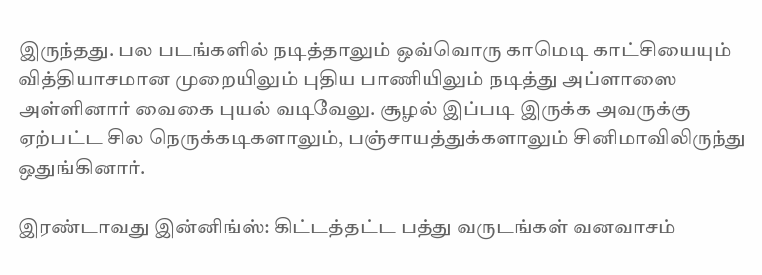இருந்தது. பல படங்களில் நடித்தாலும் ஒவ்வொரு காமெடி காட்சியையும் வித்தியாசமான முறையிலும் புதிய பாணியிலும் நடித்து அப்ளாஸை அள்ளினார் வைகை புயல் வடிவேலு. சூழல் இப்படி இருக்க அவருக்கு ஏற்பட்ட சில நெருக்கடிகளாலும், பஞ்சாயத்துக்களாலும் சினிமாவிலிருந்து ஒதுங்கினார்.

இரண்டாவது இன்னிங்ஸ்: கிட்டத்தட்ட பத்து வருடங்கள் வனவாசம்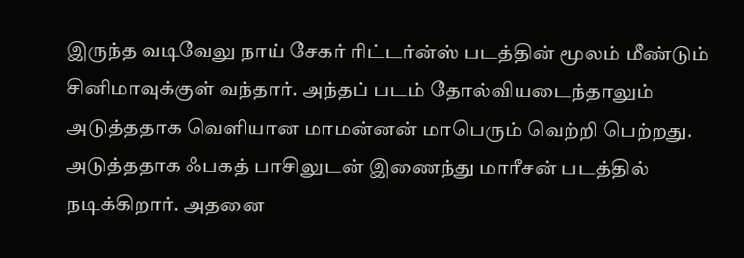இருந்த வடிவேலு நாய் சேகர் ரிட்டர்ன்ஸ் படத்தின் மூலம் மீண்டும் சினிமாவுக்குள் வந்தார். அந்தப் படம் தோல்வியடைந்தாலும் அடுத்ததாக வெளியான மாமன்னன் மாபெரும் வெற்றி பெற்றது. அடுத்ததாக ஃபகத் பாசிலுடன் இணைந்து மாரீசன் படத்தில் நடிக்கிறார். அதனை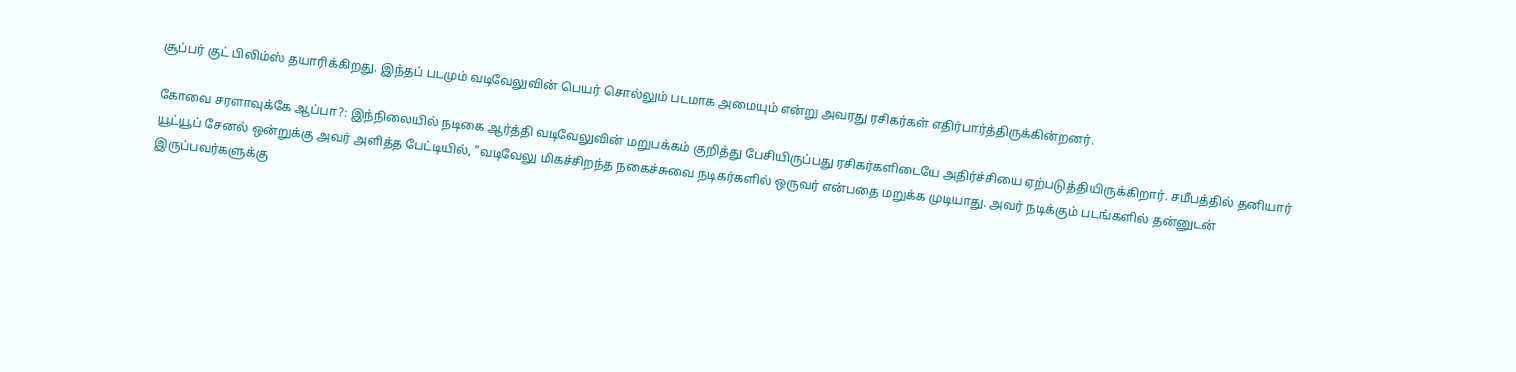சூப்பர் குட் பிலிம்ஸ் தயாரிக்கிறது. இந்தப் படமும் வடிவேலுவின் பெயர் சொல்லும் படமாக அமையும் என்று அவரது ரசிகர்கள் எதிர்பார்த்திருக்கின்றனர்.

கோவை சரளாவுக்கே ஆப்பா?: இந்நிலையில் நடிகை ஆர்த்தி வடிவேலுவின் மறுபக்கம் குறித்து பேசியிருப்பது ரசிகர்களிடையே அதிர்ச்சியை ஏற்படுத்தியிருக்கிறார். சமீபத்தில் தனியார் யூட்யூப் சேனல் ஒன்றுக்கு அவர் அளித்த பேட்டியில், "வடிவேலு மிகச்சிறந்த நகைச்சுவை நடிகர்களில் ஒருவர் என்பதை மறுக்க முடியாது. அவர் நடிக்கும் படங்களில் தன்னுடன் இருப்பவர்களுக்கு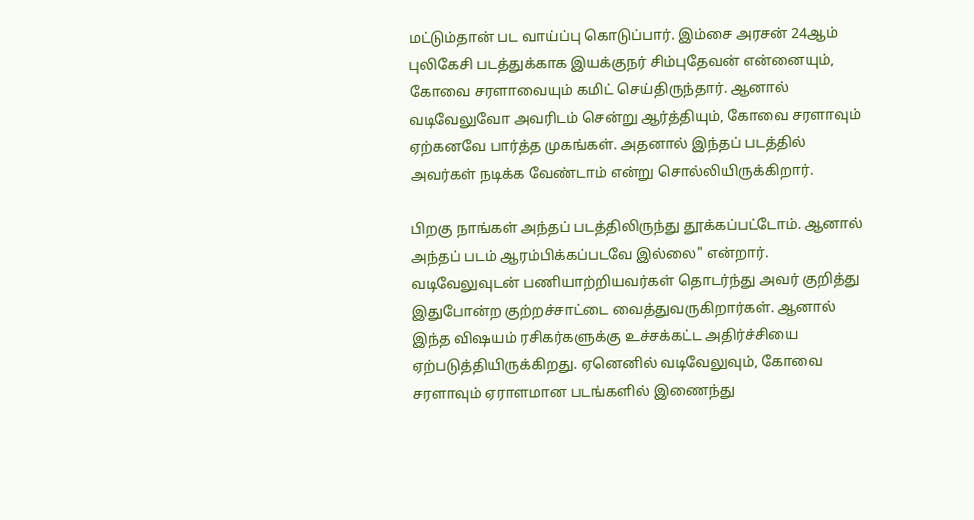மட்டும்தான் பட வாய்ப்பு கொடுப்பார். இம்சை அரசன் 24ஆம் புலிகேசி படத்துக்காக இயக்குநர் சிம்புதேவன் என்னையும், கோவை சரளாவையும் கமிட் செய்திருந்தார். ஆனால் வடிவேலுவோ அவரிடம் சென்று ஆர்த்தியும், கோவை சரளாவும் ஏற்கனவே பார்த்த முகங்கள். அதனால் இந்தப் படத்தில் அவர்கள் நடிக்க வேண்டாம் என்று சொல்லியிருக்கிறார்.

பிறகு நாங்கள் அந்தப் படத்திலிருந்து தூக்கப்பட்டோம். ஆனால் அந்தப் படம் ஆரம்பிக்கப்படவே இல்லை" என்றார். வடிவேலுவுடன் பணியாற்றியவர்கள் தொடர்ந்து அவர் குறித்து இதுபோன்ற குற்றச்சாட்டை வைத்துவருகிறார்கள். ஆனால் இந்த விஷயம் ரசிகர்களுக்கு உச்சக்கட்ட அதிர்ச்சியை ஏற்படுத்தியிருக்கிறது. ஏனெனில் வடிவேலுவும், கோவை சரளாவும் ஏராளமான படங்களில் இணைந்து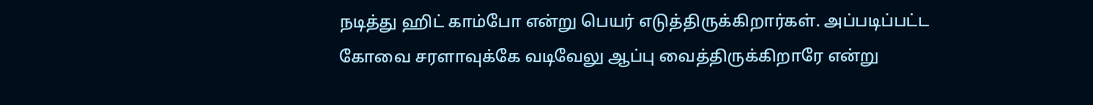நடித்து ஹிட் காம்போ என்று பெயர் எடுத்திருக்கிறார்கள். அப்படிப்பட்ட கோவை சரளாவுக்கே வடிவேலு ஆப்பு வைத்திருக்கிறாரே என்று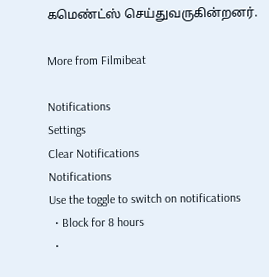கமெண்ட்ஸ் செய்துவருகின்றனர்.

More from Filmibeat

Notifications
Settings
Clear Notifications
Notifications
Use the toggle to switch on notifications
  • Block for 8 hours
  •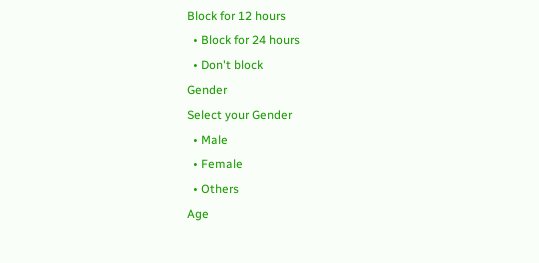Block for 12 hours
  • Block for 24 hours
  • Don't block
Gender
Select your Gender
  • Male
  • Female
  • Others
Age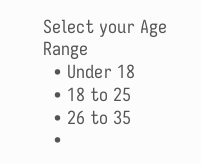Select your Age Range
  • Under 18
  • 18 to 25
  • 26 to 35
  •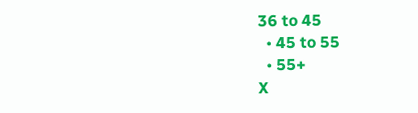36 to 45
  • 45 to 55
  • 55+
X